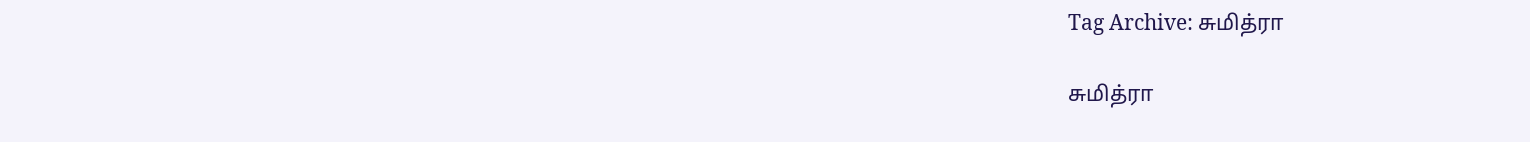Tag Archive: சுமித்ரா

சுமித்ரா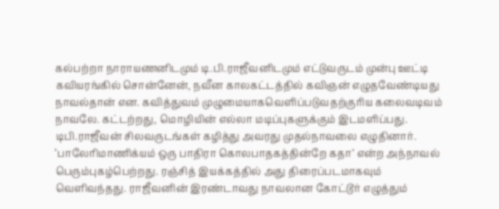கல்பற்றா நாராயணனிடமும் டி.பி.ராஜீவனிடமும் எட்டுவருடம் முன்பு ஊட்டி கவியரங்கில் சொன்னேன், நவீன காலகட்டத்தில் கவிஞன் எழுதவேண்டியது நாவல்தான் என. கவித்துவம் முழுமையாகவெளிப்படுவதற்குரிய கலைவடிவம் நாவலே. கட்டற்றது, மொழியின் எல்லா மடிப்புகளுக்கும் இடமளிப்பது. டிபி.ராஜீவன் சிலவருடங்கள் கழித்து அவரது முதல்நாவலை எழுதினார். ‘பாலேரிமாணிக்யம் ஒரு பாதிரா கொலபாதகத்தின்றே கதா’ என்ற அந்நாவல் பெரும்புகழ்பெற்றது. ரஞ்சித் இயக்கத்தில் அது திரைப்படமாகவும் வெளிவந்தது. ராஜீவனின் இரண்டாவது நாவலான கோட்டூர் எழுத்தும்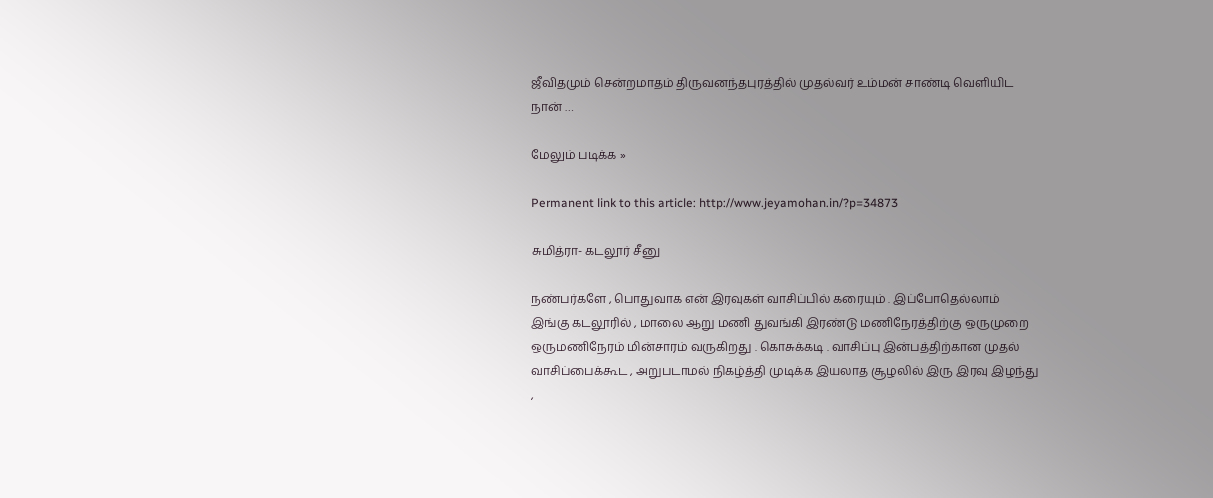ஜீவிதமும் சென்றமாதம் திருவனந்தபுரத்தில் முதல்வர் உம்மன் சாண்டி வெளியிட நான் …

மேலும் படிக்க »

Permanent link to this article: http://www.jeyamohan.in/?p=34873

சுமித்ரா- கடலூர் சீனு

நண்பர்களே , பொதுவாக என் இரவுகள் வாசிப்பில் கரையும் . இப்போதெல்லாம் இங்கு கடலூரில் , மாலை ஆறு மணி துவங்கி இரண்டு மணிநேரத்திற்கு ஒருமுறை ஒருமணிநேரம் மின்சாரம் வருகிறது . கொசுக்கடி . வாசிப்பு இன்பத்திற்கான முதல் வாசிப்பைக்கூட , அறுபடாமல் நிகழ்த்தி முடிக்க இயலாத சூழலில் இரு இரவு இழந்து ,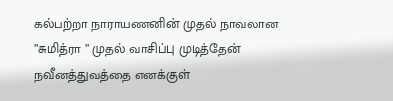கல்பற்றா நாராயணனின் முதல் நாவலான ”சுமித்ரா ” முதல் வாசிப்பு முடித்தேன் நவீனத்துவத்தை எனக்குள்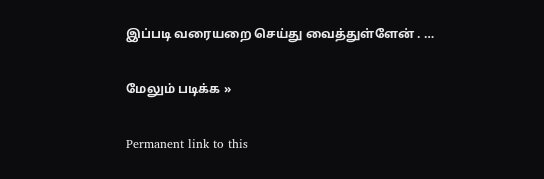இப்படி வரையறை செய்து வைத்துள்ளேன் . …

மேலும் படிக்க »

Permanent link to this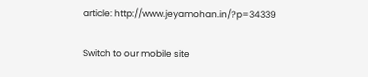article: http://www.jeyamohan.in/?p=34339

Switch to our mobile site